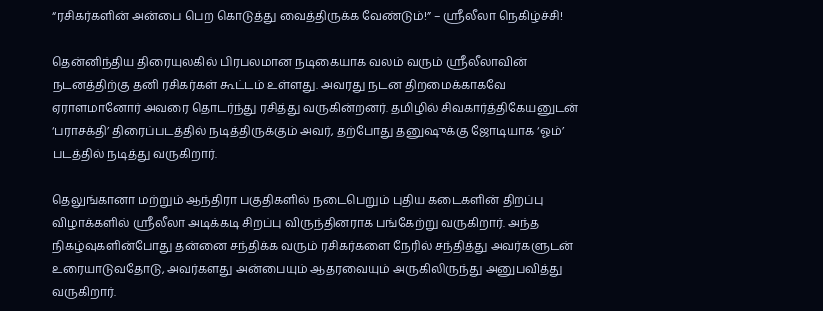“ரசிகர்களின் அன்பை பெற கொடுத்து வைத்திருக்க வேண்டும்!” – ஸ்ரீலீலா நெகிழ்ச்சி!

தென்னிந்திய திரையுலகில் பிரபலமான நடிகையாக வலம் வரும் ஸ்ரீலீலாவின் நடனத்திற்கு தனி ரசிகர்கள் கூட்டம் உள்ளது. அவரது நடன திறமைக்காகவே ஏராளமானோர் அவரை தொடர்ந்து ரசித்து வருகின்றனர். தமிழில் சிவகார்த்திகேயனுடன் ‘பராசக்தி’ திரைப்படத்தில் நடித்திருக்கும் அவர், தற்போது தனுஷுக்கு ஜோடியாக ‘ஓம்’ படத்தில் நடித்து வருகிறார்.

தெலுங்கானா மற்றும் ஆந்திரா பகுதிகளில் நடைபெறும் புதிய கடைகளின் திறப்பு விழாக்களில் ஸ்ரீலீலா அடிக்கடி சிறப்பு விருந்தினராக பங்கேற்று வருகிறார். அந்த நிகழ்வுகளின்போது தன்னை சந்திக்க வரும் ரசிகர்களை நேரில் சந்தித்து அவர்களுடன் உரையாடுவதோடு, அவர்களது அன்பையும் ஆதரவையும் அருகிலிருந்து அனுபவித்து வருகிறார்.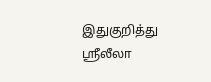இதுகுறித்து ஸ்ரீலீலா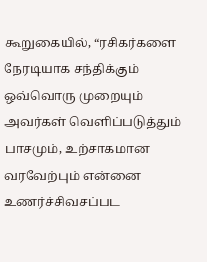கூறுகையில், “ரசிகர்களை நேரடியாக சந்திக்கும் ஒவ்வொரு முறையும் அவர்கள் வெளிப்படுத்தும் பாசமும், உற்சாகமான வரவேற்பும் என்னை உணர்ச்சிவசப்பட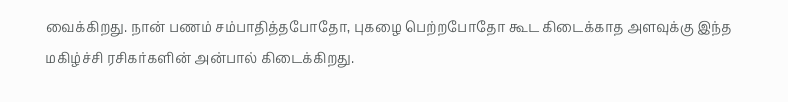வைக்கிறது. நான் பணம் சம்பாதித்தபோதோ, புகழை பெற்றபோதோ கூட கிடைக்காத அளவுக்கு இந்த மகிழ்ச்சி ரசிகர்களின் அன்பால் கிடைக்கிறது.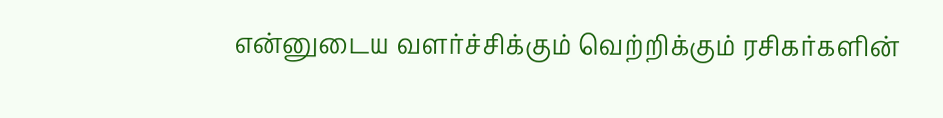என்னுடைய வளர்ச்சிக்கும் வெற்றிக்கும் ரசிகர்களின்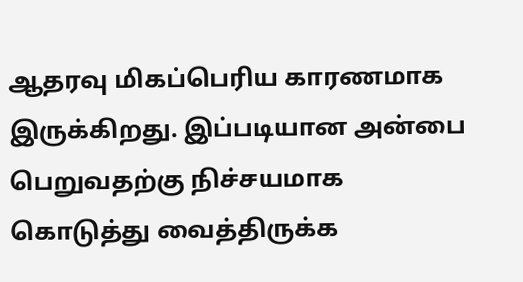ஆதரவு மிகப்பெரிய காரணமாக இருக்கிறது. இப்படியான அன்பை பெறுவதற்கு நிச்சயமாக கொடுத்து வைத்திருக்க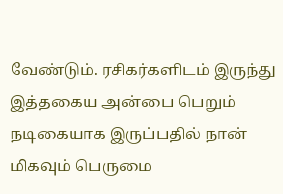வேண்டும். ரசிகர்களிடம் இருந்து இத்தகைய அன்பை பெறும் நடிகையாக இருப்பதில் நான் மிகவும் பெருமை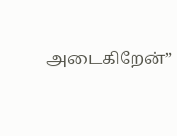அடைகிறேன்”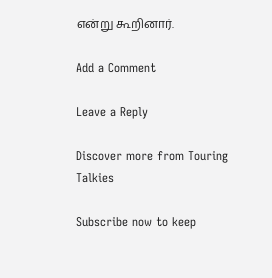என்று கூறினார்.

Add a Comment

Leave a Reply

Discover more from Touring Talkies

Subscribe now to keep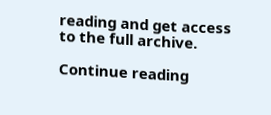reading and get access to the full archive.

Continue reading